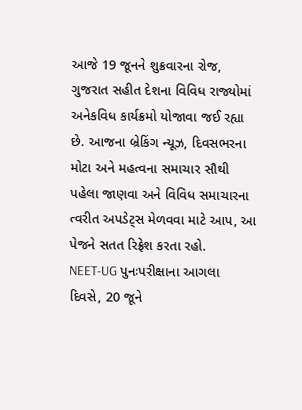આજે 19 જૂનને શુક્રવારના રોજ, ગુજરાત સહીત દેશના વિવિધ રાજ્યોમાં અનેકવિધ કાર્યક્રમો યોજાવા જઈ રહ્યા છે. આજના બ્રેકિંગ ન્યૂઝ, દિવસભરના મોટા અને મહત્વના સમાચાર સૌથી પહેલા જાણવા અને વિવિધ સમાચારના ત્વરીત અપડેટ્સ મેળવવા માટે આપ, આ પેજને સતત રિફ્રેશ કરતા રહો.
NEET-UG પુનઃપરીક્ષાના આગલા દિવસે, 20 જૂને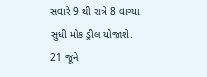સવારે 9 થી રાત્રે 8 વાગ્યા સુધી મોક ડ્રીલ યોજાશે. 21 જૂને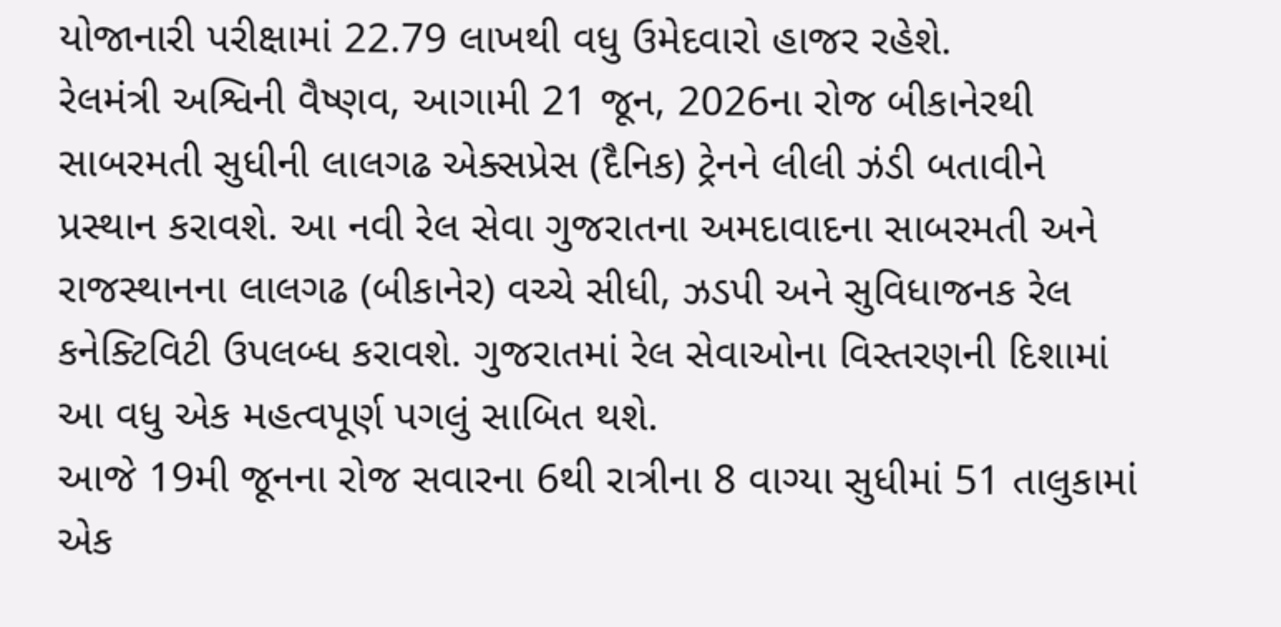યોજાનારી પરીક્ષામાં 22.79 લાખથી વધુ ઉમેદવારો હાજર રહેશે.
રેલમંત્રી અશ્વિની વૈષ્ણવ, આગામી 21 જૂન, 2026ના રોજ બીકાનેરથી સાબરમતી સુધીની લાલગઢ એક્સપ્રેસ (દૈનિક) ટ્રેનને લીલી ઝંડી બતાવીને પ્રસ્થાન કરાવશે. આ નવી રેલ સેવા ગુજરાતના અમદાવાદના સાબરમતી અને રાજસ્થાનના લાલગઢ (બીકાનેર) વચ્ચે સીધી, ઝડપી અને સુવિધાજનક રેલ કનેક્ટિવિટી ઉપલબ્ધ કરાવશે. ગુજરાતમાં રેલ સેવાઓના વિસ્તરણની દિશામાં આ વધુ એક મહત્વપૂર્ણ પગલું સાબિત થશે.
આજે 19મી જૂનના રોજ સવારના 6થી રાત્રીના 8 વાગ્યા સુધીમાં 51 તાલુકામાં એક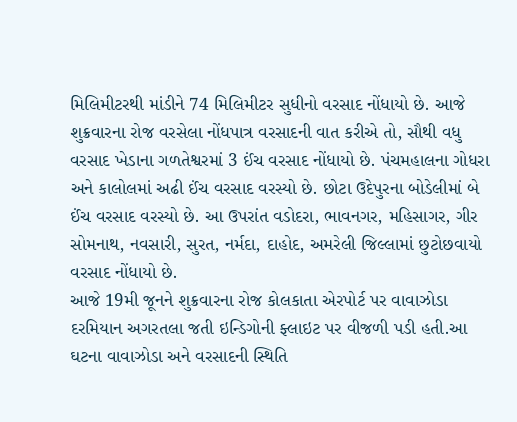મિલિમીટરથી માંડીને 74 મિલિમીટર સુધીનો વરસાદ નોંધાયો છે. આજે શુક્રવારના રોજ વરસેલા નોંધપાત્ર વરસાદની વાત કરીએ તો, સૌથી વધુ વરસાદ ખેડાના ગળતેશ્વરમાં 3 ઈંચ વરસાદ નોંધાયો છે. પંચમહાલના ગોધરા અને કાલોલમાં અઢી ઈંચ વરસાદ વરસ્યો છે. છોટા ઉદેપુરના બોડેલીમાં બે ઈંચ વરસાદ વરસ્યો છે. આ ઉપરાંત વડોદરા, ભાવનગર, મહિસાગર, ગીર સોમનાથ, નવસારી, સુરત, નર્મદા, દાહોદ, અમરેલી જિલ્લામાં છુટોછવાયો વરસાદ નોંધાયો છે.
આજે 19મી જૂનને શુક્રવારના રોજ કોલકાતા એરપોર્ટ પર વાવાઝોડા દરમિયાન અગરતલા જતી ઇન્ડિગોની ફ્લાઇટ પર વીજળી પડી હતી.આ ઘટના વાવાઝોડા અને વરસાદની સ્થિતિ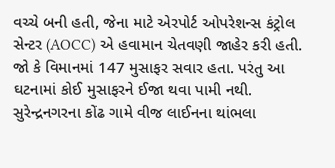વચ્ચે બની હતી, જેના માટે એરપોર્ટ ઓપરેશન્સ કંટ્રોલ સેન્ટર (AOCC) એ હવામાન ચેતવણી જાહેર કરી હતી. જો કે વિમાનમાં 147 મુસાફર સવાર હતા. પરંતુ આ ઘટનામાં કોઈ મુસાફરને ઈજા થવા પામી નથી.
સુરેન્દ્રનગરના કોંઢ ગામે વીજ લાઈનના થાંભલા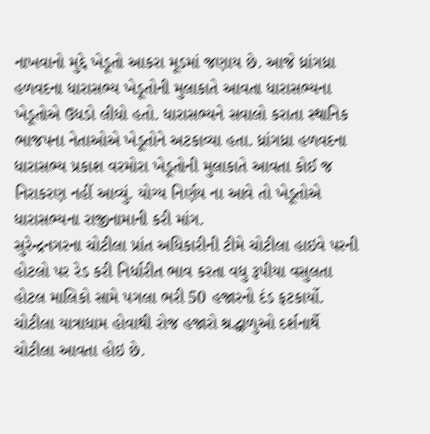નાખવાનો મુદ્દે ખેડૂતો આકરા મૂડમાં જણાય છે. આજે ધ્રાંગધ્રા હળવદના ધારાસભ્ય ખેડૂતોની મુલાકાતે આવતા ધારાસભ્યના ખેડૂતોએ ઉધડો લીધો હતો. ધારાસભ્યને સવાલો કરાતા સ્થાનિક ભાજપના નેતાઓએ ખેડૂતોને અટકાવ્યા હતા. ધ્રાંગધ્રા હળવદના ધારાસભ્ય પ્રકાશ વરમોરા ખેડૂતોની મુલાકાતે આવતા કોઈ જ નિરાકરણ નહીં આવ્યું. યોગ્ય નિર્ણય ના આવે તો ખેડૂતોએ ધારાસભ્યના રાજીનામાની કરી માંગ.
સુરેન્દ્રનગરના ચોટીલા પ્રાંત અધિકારીની ટીમે ચોટીલા હાઇવે પરની હોટલો પર રેડ કરી નિર્ધારીત ભાવ કરતા વધુ રૂપીયા વસુલતા હોટલ માલિકો સામે પગલા ભરી 50 હજારનો દંડ ફટકાર્યો. ચોટીલા યાત્રાધામ હોવાથી રોજ હજારો શ્રદ્ધાળુઓ દર્શનાર્થે ચોટીલા આવતા હોઇ છે.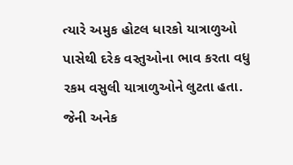ત્યારે અમુક હોટલ ધારકો યાત્રાળુઓ પાસેથી દરેક વસ્તુઓના ભાવ કરતા વધુ રકમ વસુલી યાત્રાળુઓને લુટતા હતા. જેની અનેક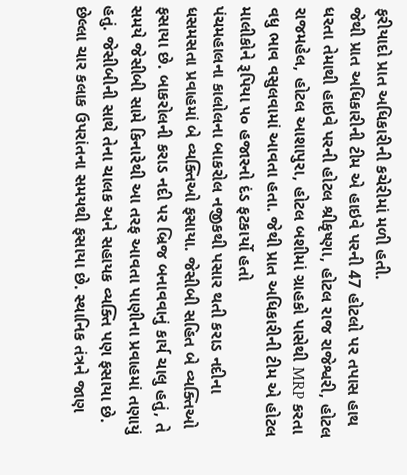ફરીયાદો પ્રાત અધિકારીની કચેરીમાં મળી હતી.
જેથી પ્રાત અધિકારીની ટીમ એ હાઇવે પરની 47 હોટલો પર તપાસ હાથ ધરતા તેમાથી હાઇવે પરની હોટલ શ્રીકૃષ્ણા, હોટલ રાજ રાજેશ્વરી, હોટલ રાજમહેલ, હોટલ આશાપુરા, હોટલ બશીમાં ગ્રાહકો પાસેથી MRP કરતા વધુ ભાવ વસુલવામાં આવતા હતા. જેથી પ્રાત અધિકારીની ટીમ એ હોટલ માલીકોને રૂપિયા ૫૦ હજારનો દંડ ફટકાર્યો હતો
પંચમહાલના કાલોલના બાકરોલ નજીકથી પસાર થતી કરાડ નદીના ધસમસતા પ્રવાહમાં બે વ્યક્તિઓ ફસાયા. જેસીબી સહિત બે વ્યક્તિઓ ફસાયા છે. બાકરોલની કરાડ નદી પર બ્રિજ બનાવવાનું કાર્ય ચાલુ હતું, તે સમયે જેસીબી સામે કિનારેથી આ તરફ આવતા પાણીના પ્રવાહમાં તણાયું હતું. જેસીબીની સાથે તેના ચાલક અને સહાયક વ્યક્તિ પણ ફસાયા છે. છેલ્લા ચાર કલાક ઉપરાંતના સમયથી ફસાયા છે. સ્થાનિક તંત્રને જાણ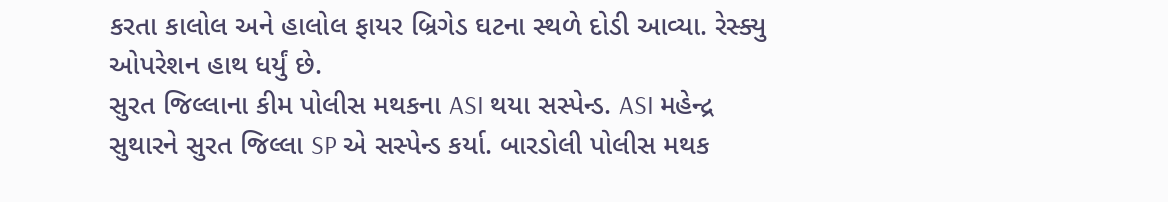કરતા કાલોલ અને હાલોલ ફાયર બ્રિગેડ ઘટના સ્થળે દોડી આવ્યા. રેસ્ક્યુ ઓપરેશન હાથ ધર્યું છે.
સુરત જિલ્લાના કીમ પોલીસ મથકના ASI થયા સસ્પેન્ડ. ASI મહેન્દ્ર સુથારને સુરત જિલ્લા SP એ સસ્પેન્ડ કર્યા. બારડોલી પોલીસ મથક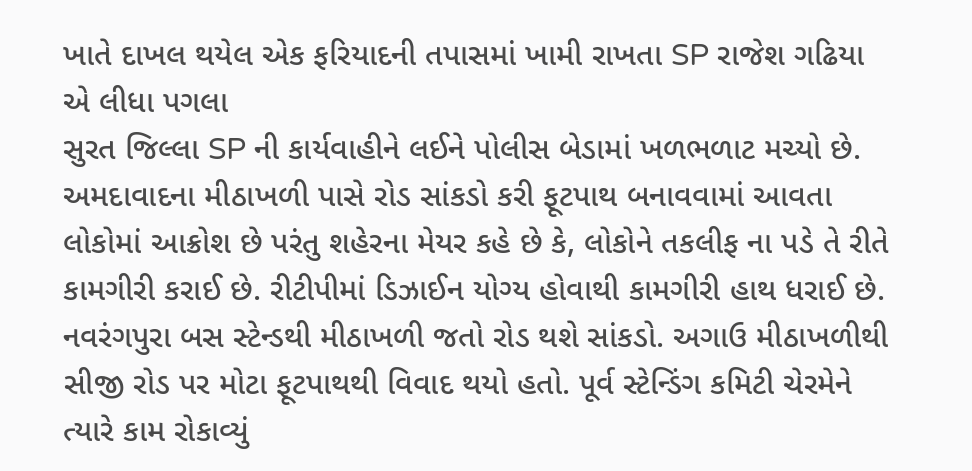ખાતે દાખલ થયેલ એક ફરિયાદની તપાસમાં ખામી રાખતા SP રાજેશ ગઢિયા એ લીધા પગલા
સુરત જિલ્લા SP ની કાર્યવાહીને લઈને પોલીસ બેડામાં ખળભળાટ મચ્યો છે.
અમદાવાદના મીઠાખળી પાસે રોડ સાંકડો કરી ફૂટપાથ બનાવવામાં આવતા લોકોમાં આક્રોશ છે પરંતુ શહેરના મેયર કહે છે કે, લોકોને તકલીફ ના પડે તે રીતે કામગીરી કરાઈ છે. રીટીપીમાં ડિઝાઈન યોગ્ય હોવાથી કામગીરી હાથ ધરાઈ છે. નવરંગપુરા બસ સ્ટેન્ડથી મીઠાખળી જતો રોડ થશે સાંકડો. અગાઉ મીઠાખળીથી સીજી રોડ પર મોટા ફૂટપાથથી વિવાદ થયો હતો. પૂર્વ સ્ટેન્ડિંગ કમિટી ચેરમેને ત્યારે કામ રોકાવ્યું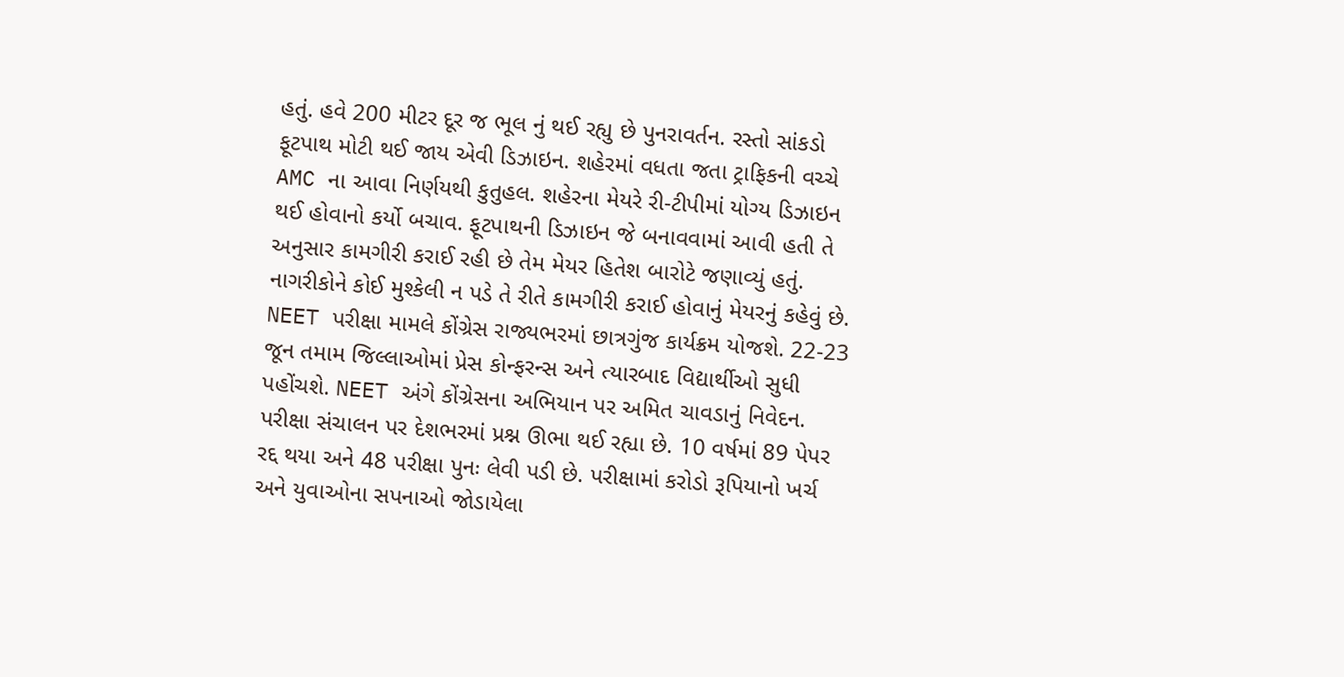હતું. હવે 200 મીટર દૂર જ ભૂલ નું થઈ રહ્યુ છે પુનરાવર્તન. રસ્તો સાંકડો ફૂટપાથ મોટી થઈ જાય એવી ડિઝાઇન. શહેરમાં વધતા જતા ટ્રાફિકની વચ્ચે AMC ના આવા નિર્ણયથી કુતુહલ. શહેરના મેયરે રી-ટીપીમાં યોગ્ય ડિઝાઇન થઈ હોવાનો કર્યો બચાવ. ફૂટપાથની ડિઝાઇન જે બનાવવામાં આવી હતી તે અનુસાર કામગીરી કરાઈ રહી છે તેમ મેયર હિતેશ બારોટે જણાવ્યું હતું. નાગરીકોને કોઈ મુશ્કેલી ન પડે તે રીતે કામગીરી કરાઈ હોવાનું મેયરનું કહેવું છે.
NEET પરીક્ષા મામલે કોંગ્રેસ રાજ્યભરમાં છાત્રગુંજ કાર્યક્રમ યોજશે. 22-23 જૂન તમામ જિલ્લાઓમાં પ્રેસ કોન્ફરન્સ અને ત્યારબાદ વિદ્યાર્થીઓ સુધી પહોંચશે. NEET અંગે કોંગ્રેસના અભિયાન પર અમિત ચાવડાનું નિવેદન. પરીક્ષા સંચાલન પર દેશભરમાં પ્રશ્ન ઊભા થઈ રહ્યા છે. 10 વર્ષમાં 89 પેપર રદ્દ થયા અને 48 પરીક્ષા પુનઃ લેવી પડી છે. પરીક્ષામાં કરોડો રૂપિયાનો ખર્ચ અને યુવાઓના સપનાઓ જોડાયેલા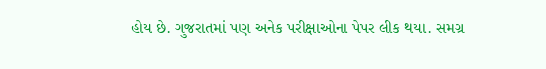હોય છે. ગુજરાતમાં પણ અનેક પરીક્ષાઓના પેપર લીક થયા. સમગ્ર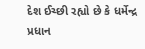દેશ ઈચ્છી રહ્યો છે કે ધર્મેન્દ્ર પ્રધાન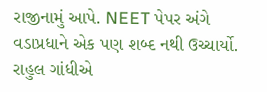રાજીનામું આપે. NEET પેપર અંગે વડાપ્રધાને એક પણ શબ્દ નથી ઉચ્ચાર્યો. રાહુલ ગાંધીએ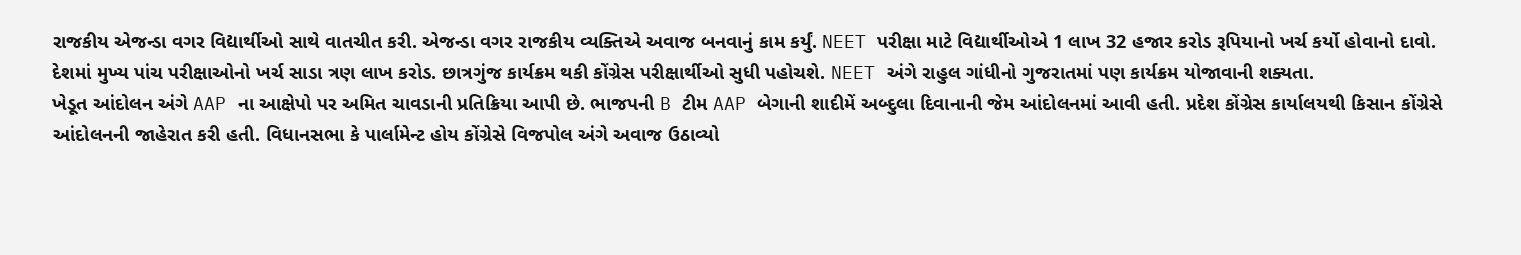રાજકીય એજન્ડા વગર વિદ્યાર્થીઓ સાથે વાતચીત કરી. એજન્ડા વગર રાજકીય વ્યક્તિએ અવાજ બનવાનું કામ કર્યું. NEET પરીક્ષા માટે વિદ્યાર્થીઓએ 1 લાખ 32 હજાર કરોડ રૂપિયાનો ખર્ચ કર્યો હોવાનો દાવો. દેશમાં મુખ્ય પાંચ પરીક્ષાઓનો ખર્ચ સાડા ત્રણ લાખ કરોડ. છાત્રગુંજ કાર્યક્રમ થકી કોંગ્રેસ પરીક્ષાર્થીઓ સુધી પહોચશે. NEET અંગે રાહુલ ગાંધીનો ગુજરાતમાં પણ કાર્યક્રમ યોજાવાની શક્યતા.
ખેડૂત આંદોલન અંગે AAP ના આક્ષેપો પર અમિત ચાવડાની પ્રતિક્રિયા આપી છે. ભાજપની B ટીમ AAP બેગાની શાદીમેં અબ્દુલા દિવાનાની જેમ આંદોલનમાં આવી હતી. પ્રદેશ કોંગ્રેસ કાર્યાલયથી કિસાન કોંગ્રેસે આંદોલનની જાહેરાત કરી હતી. વિધાનસભા કે પાર્લામેન્ટ હોય કોંગ્રેસે વિજપોલ અંગે અવાજ ઉઠાવ્યો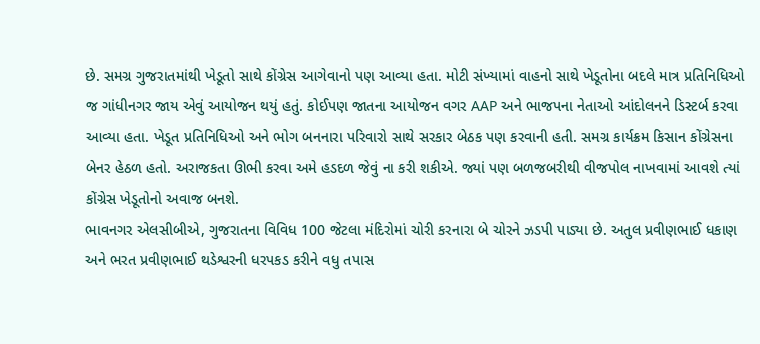છે. સમગ્ર ગુજરાતમાંથી ખેડૂતો સાથે કોંગ્રેસ આગેવાનો પણ આવ્યા હતા. મોટી સંખ્યામાં વાહનો સાથે ખેડૂતોના બદલે માત્ર પ્રતિનિધિઓ જ ગાંધીનગર જાય એવું આયોજન થયું હતું. કોઈપણ જાતના આયોજન વગર AAP અને ભાજપના નેતાઓ આંદોલનને ડિસ્ટર્બ કરવા આવ્યા હતા. ખેડૂત પ્રતિનિધિઓ અને ભોગ બનનારા પરિવારો સાથે સરકાર બેઠક પણ કરવાની હતી. સમગ્ર કાર્યક્રમ કિસાન કોંગ્રેસના બેનર હેઠળ હતો. અરાજકતા ઊભી કરવા અમે હડદળ જેવું ના કરી શકીએ. જ્યાં પણ બળજબરીથી વીજપોલ નાખવામાં આવશે ત્યાં કોંગ્રેસ ખેડૂતોનો અવાજ બનશે.
ભાવનગર એલસીબીએ, ગુજરાતના વિવિધ 100 જેટલા મંદિરોમાં ચોરી કરનારા બે ચોરને ઝડપી પાડ્યા છે. અતુલ પ્રવીણભાઈ ધકાણ અને ભરત પ્રવીણભાઈ થડેશ્વરની ધરપકડ કરીને વધુ તપાસ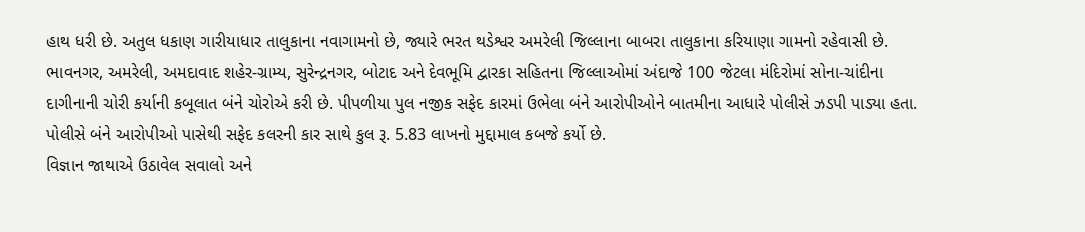હાથ ધરી છે. અતુલ ધકાણ ગારીયાધાર તાલુકાના નવાગામનો છે, જ્યારે ભરત થડેશ્વર અમરેલી જિલ્લાના બાબરા તાલુકાના કરિયાણા ગામનો રહેવાસી છે. ભાવનગર, અમરેલી, અમદાવાદ શહેર-ગ્રામ્ય, સુરેન્દ્રનગર, બોટાદ અને દેવભૂમિ દ્વારકા સહિતના જિલ્લાઓમાં અંદાજે 100 જેટલા મંદિરોમાં સોના-ચાંદીના દાગીનાની ચોરી કર્યાની કબૂલાત બંને ચોરોએ કરી છે. પીપળીયા પુલ નજીક સફેદ કારમાં ઉભેલા બંને આરોપીઓને બાતમીના આધારે પોલીસે ઝડપી પાડ્યા હતા. પોલીસે બંને આરોપીઓ પાસેથી સફેદ કલરની કાર સાથે કુલ રૂ. 5.83 લાખનો મુદ્દામાલ કબજે કર્યો છે.
વિજ્ઞાન જાથાએ ઉઠાવેલ સવાલો અને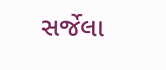સર્જેલા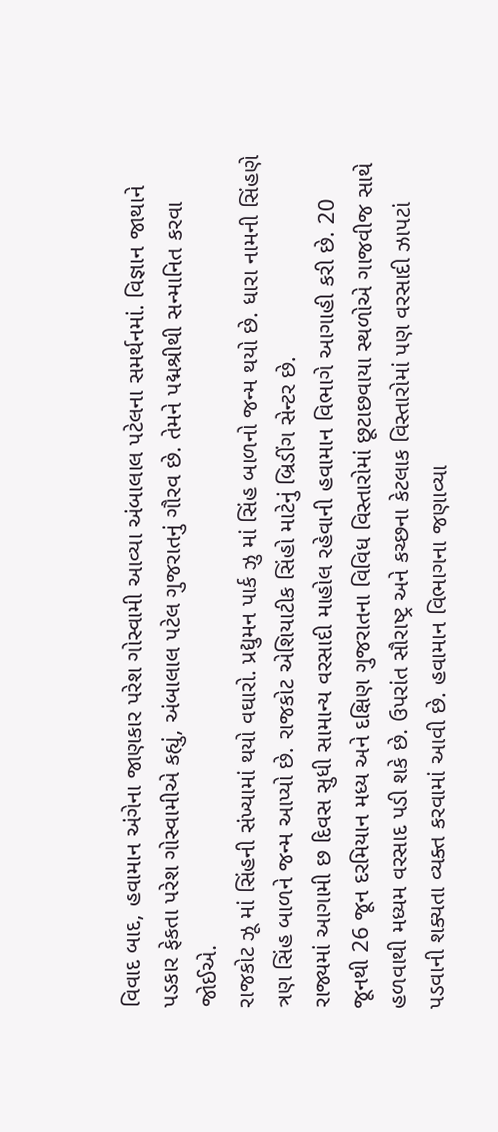વિવાદ બાદ, હવામાન અંગેના જાણકાર પરેશ ગોસ્વામી આવ્યા અંબાલાલ પટેલના સમર્થનમાં. વિજ્ઞાન જાથાને પડકાર ફેકતા પરેશ ગોસ્વામીએ કહ્યું, અંબાલાલ પટેલ ગુજરાતનું ગૌરવ છે. તેમને પદ્મશ્રીથી સન્માનિત કરવા જોઈએ.
રાજકોટ ઝૂ માં સિંહની સંખ્યામાં થયો વઘારો. પ્રદ્યુમન પાર્ક ઝુ માં સિંહ બાળનો જન્મ થયો છે. ધારા નામની સિંહણે ત્રણ સિંહ બાળને જન્મ આપ્યો છે. રાજકોટ એશિયાટીક સિંહો માટેનું બ્રિડીંગ સેન્ટર છે.
રાજ્યમાં આગામી છ દિવસ સુધી સામાન્ય વરસાદી માહોલ રહેવાની હવામાન વિભાગે આગાહી કરી છે. 20 જૂનથી 26 જૂન દરમિયાન મધ્ય અને દક્ષિણ ગુજરાતના વિવિધ વિસ્તારોમાં છૂટાછવાયા સ્થળોએ ગાજવીજ સાથે હળવાથી મધ્યમ વરસાદ પડી શકે છે. ઉપરાંત સૌરાષ્ટ્ર અને કચ્છના કેટલાક વિસ્તારોમાં પણ વરસાદી ઝાપટાં પડવાની શક્યતા વ્યક્ત કરવામાં આવી છે. હવામાન વિભાગના જણાવ્યા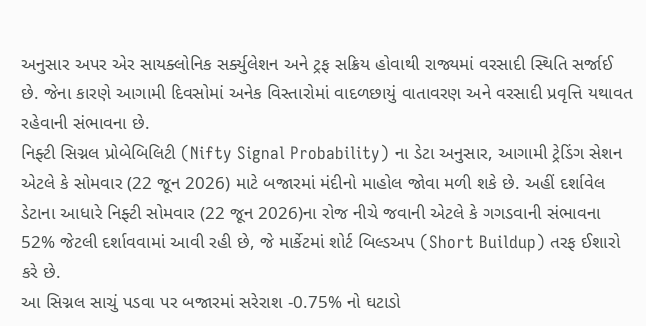અનુસાર અપર એર સાયક્લોનિક સર્ક્યુલેશન અને ટ્રફ સક્રિય હોવાથી રાજ્યમાં વરસાદી સ્થિતિ સર્જાઈ છે. જેના કારણે આગામી દિવસોમાં અનેક વિસ્તારોમાં વાદળછાયું વાતાવરણ અને વરસાદી પ્રવૃત્તિ યથાવત રહેવાની સંભાવના છે.
નિફ્ટી સિગ્નલ પ્રોબેબિલિટી (Nifty Signal Probability) ના ડેટા અનુસાર, આગામી ટ્રેડિંગ સેશન એટલે કે સોમવાર (22 જૂન 2026) માટે બજારમાં મંદીનો માહોલ જોવા મળી શકે છે. અહીં દર્શાવેલ ડેટાના આધારે નિફ્ટી સોમવાર (22 જૂન 2026)ના રોજ નીચે જવાની એટલે કે ગગડવાની સંભાવના 52% જેટલી દર્શાવવામાં આવી રહી છે, જે માર્કેટમાં શોર્ટ બિલ્ડઅપ (Short Buildup) તરફ ઈશારો કરે છે.
આ સિગ્નલ સાચું પડવા પર બજારમાં સરેરાશ -0.75% નો ઘટાડો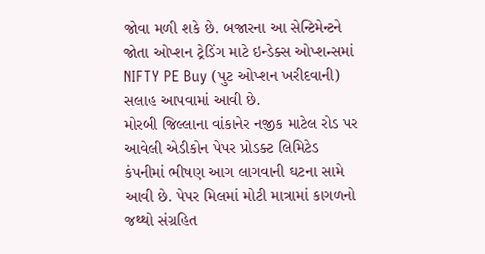જોવા મળી શકે છે. બજારના આ સેન્ટિમેન્ટને જોતા ઓપ્શન ટ્રેડિંગ માટે ઇન્ડેક્સ ઓપ્શન્સમાં NIFTY PE Buy (પુટ ઓપ્શન ખરીદવાની) સલાહ આપવામાં આવી છે.
મોરબી જિલ્લાના વાંકાનેર નજીક માટેલ રોડ પર આવેલી એડીકોન પેપર પ્રોડક્ટ લિમિટેડ કંપનીમાં ભીષણ આગ લાગવાની ઘટના સામે આવી છે. પેપર મિલમાં મોટી માત્રામાં કાગળનો જથ્થો સંગ્રહિત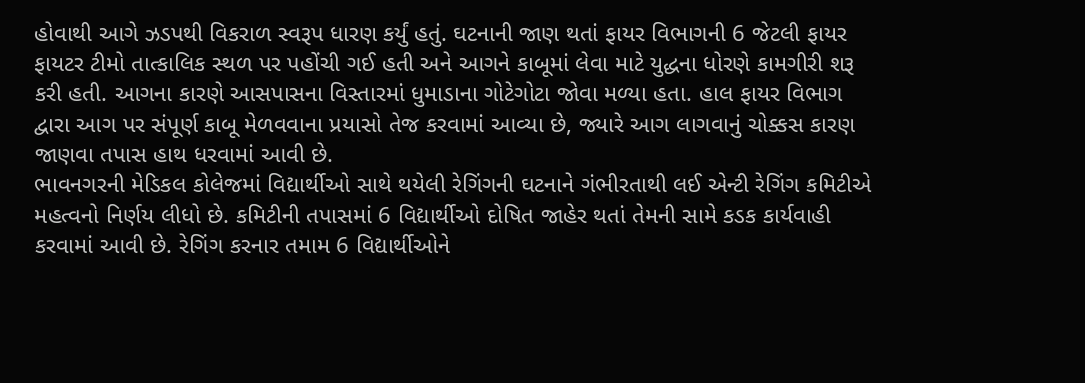હોવાથી આગે ઝડપથી વિકરાળ સ્વરૂપ ધારણ કર્યું હતું. ઘટનાની જાણ થતાં ફાયર વિભાગની 6 જેટલી ફાયર ફાયટર ટીમો તાત્કાલિક સ્થળ પર પહોંચી ગઈ હતી અને આગને કાબૂમાં લેવા માટે યુદ્ધના ધોરણે કામગીરી શરૂ કરી હતી. આગના કારણે આસપાસના વિસ્તારમાં ધુમાડાના ગોટેગોટા જોવા મળ્યા હતા. હાલ ફાયર વિભાગ દ્વારા આગ પર સંપૂર્ણ કાબૂ મેળવવાના પ્રયાસો તેજ કરવામાં આવ્યા છે, જ્યારે આગ લાગવાનું ચોક્કસ કારણ જાણવા તપાસ હાથ ધરવામાં આવી છે.
ભાવનગરની મેડિકલ કોલેજમાં વિદ્યાર્થીઓ સાથે થયેલી રેગિંગની ઘટનાને ગંભીરતાથી લઈ એન્ટી રેગિંગ કમિટીએ મહત્વનો નિર્ણય લીધો છે. કમિટીની તપાસમાં 6 વિદ્યાર્થીઓ દોષિત જાહેર થતાં તેમની સામે કડક કાર્યવાહી કરવામાં આવી છે. રેગિંગ કરનાર તમામ 6 વિદ્યાર્થીઓને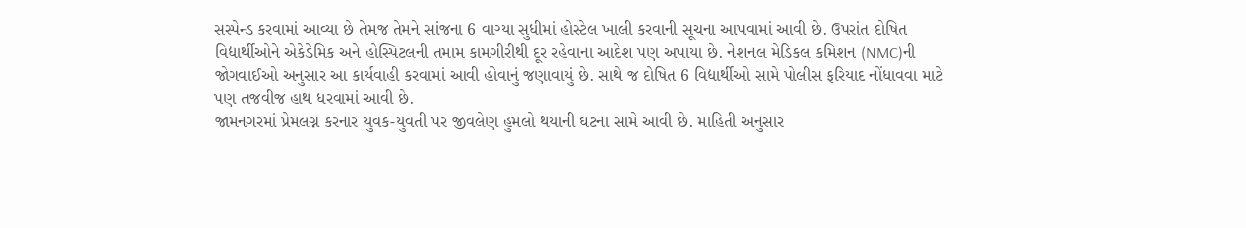સસ્પેન્ડ કરવામાં આવ્યા છે તેમજ તેમને સાંજના 6 વાગ્યા સુધીમાં હોસ્ટેલ ખાલી કરવાની સૂચના આપવામાં આવી છે. ઉપરાંત દોષિત વિદ્યાર્થીઓને એકેડેમિક અને હોસ્પિટલની તમામ કામગીરીથી દૂર રહેવાના આદેશ પણ અપાયા છે. નેશનલ મેડિકલ કમિશન (NMC)ની જોગવાઈઓ અનુસાર આ કાર્યવાહી કરવામાં આવી હોવાનું જણાવાયું છે. સાથે જ દોષિત 6 વિદ્યાર્થીઓ સામે પોલીસ ફરિયાદ નોંધાવવા માટે પણ તજવીજ હાથ ધરવામાં આવી છે.
જામનગરમાં પ્રેમલગ્ન કરનાર યુવક-યુવતી પર જીવલેણ હુમલો થયાની ઘટના સામે આવી છે. માહિતી અનુસાર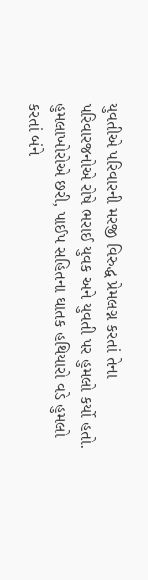યુવતીએ પરિવારની મરજી વિરુદ્ધ પ્રેમલગ્ન કરતાં તેના પરિવારજનોએ રોષે ભરાઈ યુવક અને યુવતી પર હુમલો કર્યો હતો. હુમલાખોરોએ છરી, પાઈપ સહિતના ઘાતક હથિયારો વડે હુમલો કરતાં બંને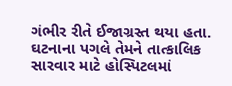ગંભીર રીતે ઈજાગ્રસ્ત થયા હતા. ઘટનાના પગલે તેમને તાત્કાલિક સારવાર માટે હોસ્પિટલમાં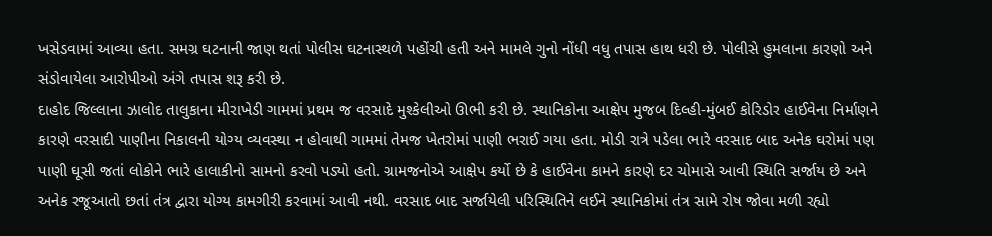ખસેડવામાં આવ્યા હતા. સમગ્ર ઘટનાની જાણ થતાં પોલીસ ઘટનાસ્થળે પહોંચી હતી અને મામલે ગુનો નોંધી વધુ તપાસ હાથ ધરી છે. પોલીસે હુમલાના કારણો અને સંડોવાયેલા આરોપીઓ અંગે તપાસ શરૂ કરી છે.
દાહોદ જિલ્લાના ઝાલોદ તાલુકાના મીરાખેડી ગામમાં પ્રથમ જ વરસાદે મુશ્કેલીઓ ઊભી કરી છે. સ્થાનિકોના આક્ષેપ મુજબ દિલ્હી-મુંબઈ કોરિડોર હાઈવેના નિર્માણને કારણે વરસાદી પાણીના નિકાલની યોગ્ય વ્યવસ્થા ન હોવાથી ગામમાં તેમજ ખેતરોમાં પાણી ભરાઈ ગયા હતા. મોડી રાત્રે પડેલા ભારે વરસાદ બાદ અનેક ઘરોમાં પણ પાણી ઘૂસી જતાં લોકોને ભારે હાલાકીનો સામનો કરવો પડ્યો હતો. ગ્રામજનોએ આક્ષેપ કર્યો છે કે હાઈવેના કામને કારણે દર ચોમાસે આવી સ્થિતિ સર્જાય છે અને અનેક રજૂઆતો છતાં તંત્ર દ્વારા યોગ્ય કામગીરી કરવામાં આવી નથી. વરસાદ બાદ સર્જાયેલી પરિસ્થિતિને લઈને સ્થાનિકોમાં તંત્ર સામે રોષ જોવા મળી રહ્યો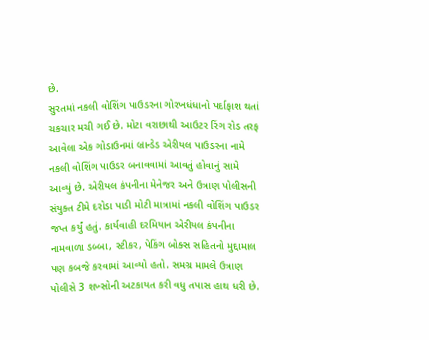છે.
સુરતમાં નકલી વોશિંગ પાઉડરના ગોરખધંધાનો પર્દાફાશ થતાં ચકચાર મચી ગઈ છે. મોટા વરાછાથી આઉટર રિંગ રોડ તરફ આવેલા એક ગોડાઉનમાં બ્રાન્ડેડ એરીયલ પાઉડરના નામે નકલી વોશિંગ પાઉડર બનાવવામાં આવતું હોવાનું સામે આવ્યું છે. એરીયલ કંપનીના મેનેજર અને ઉત્રાણ પોલીસની સંયુક્ત ટીમે દરોડા પાડી મોટી માત્રામાં નકલી વોશિંગ પાઉડર જપ્ત કર્યું હતું. કાર્યવાહી દરમિયાન એરીયલ કંપનીના નામવાળા ડબ્બા, સ્ટીકર, પેકિંગ બોક્સ સહિતનો મુદ્દામાલ પણ કબજે કરવામાં આવ્યો હતો. સમગ્ર મામલે ઉત્રાણ પોલીસે 3 શખ્સોની અટકાયત કરી વધુ તપાસ હાથ ધરી છે.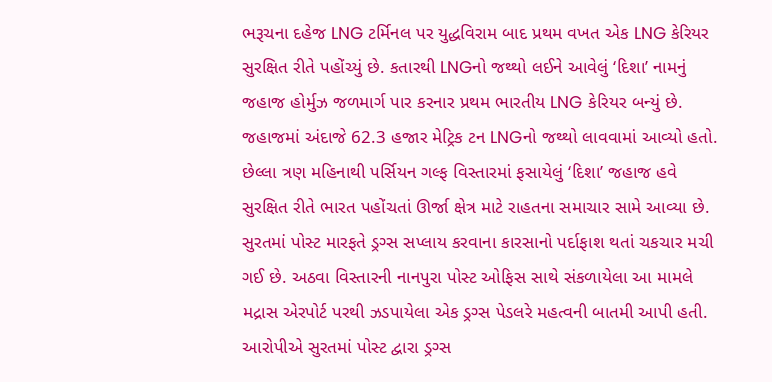ભરૂચના દહેજ LNG ટર્મિનલ પર યુદ્ધવિરામ બાદ પ્રથમ વખત એક LNG કેરિયર સુરક્ષિત રીતે પહોંચ્યું છે. કતારથી LNGનો જથ્થો લઈને આવેલું ‘દિશા’ નામનું જહાજ હોર્મુઝ જળમાર્ગ પાર કરનાર પ્રથમ ભારતીય LNG કેરિયર બન્યું છે. જહાજમાં અંદાજે 62.3 હજાર મેટ્રિક ટન LNGનો જથ્થો લાવવામાં આવ્યો હતો. છેલ્લા ત્રણ મહિનાથી પર્સિયન ગલ્ફ વિસ્તારમાં ફસાયેલું ‘દિશા’ જહાજ હવે સુરક્ષિત રીતે ભારત પહોંચતાં ઊર્જા ક્ષેત્ર માટે રાહતના સમાચાર સામે આવ્યા છે.
સુરતમાં પોસ્ટ મારફતે ડ્રગ્સ સપ્લાય કરવાના કારસાનો પર્દાફાશ થતાં ચકચાર મચી ગઈ છે. અઠવા વિસ્તારની નાનપુરા પોસ્ટ ઓફિસ સાથે સંકળાયેલા આ મામલે મદ્રાસ એરપોર્ટ પરથી ઝડપાયેલા એક ડ્રગ્સ પેડલરે મહત્વની બાતમી આપી હતી. આરોપીએ સુરતમાં પોસ્ટ દ્વારા ડ્રગ્સ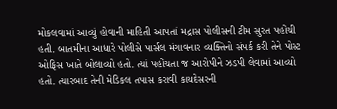મોકલવામાં આવ્યું હોવાની માહિતી આપતાં મદ્રાસ પોલીસની ટીમ સુરત પહોંચી હતી. બાતમીના આધારે પોલીસે પાર્સલ મંગાવનાર વ્યક્તિનો સંપર્ક કરી તેને પોસ્ટ ઓફિસ ખાતે બોલાવ્યો હતો. ત્યાં પહોંચતા જ આરોપીને ઝડપી લેવામાં આવ્યો હતો. ત્યારબાદ તેની મેડિકલ તપાસ કરાવી કાયદેસરની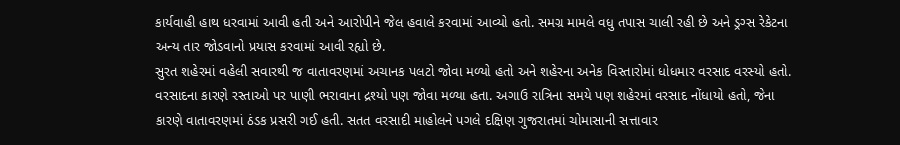કાર્યવાહી હાથ ધરવામાં આવી હતી અને આરોપીને જેલ હવાલે કરવામાં આવ્યો હતો. સમગ્ર મામલે વધુ તપાસ ચાલી રહી છે અને ડ્રગ્સ રેકેટના અન્ય તાર જોડવાનો પ્રયાસ કરવામાં આવી રહ્યો છે.
સુરત શહેરમાં વહેલી સવારથી જ વાતાવરણમાં અચાનક પલટો જોવા મળ્યો હતો અને શહેરના અનેક વિસ્તારોમાં ધોધમાર વરસાદ વરસ્યો હતો. વરસાદના કારણે રસ્તાઓ પર પાણી ભરાવાના દ્રશ્યો પણ જોવા મળ્યા હતા. અગાઉ રાત્રિના સમયે પણ શહેરમાં વરસાદ નોંધાયો હતો, જેના કારણે વાતાવરણમાં ઠંડક પ્રસરી ગઈ હતી. સતત વરસાદી માહોલને પગલે દક્ષિણ ગુજરાતમાં ચોમાસાની સત્તાવાર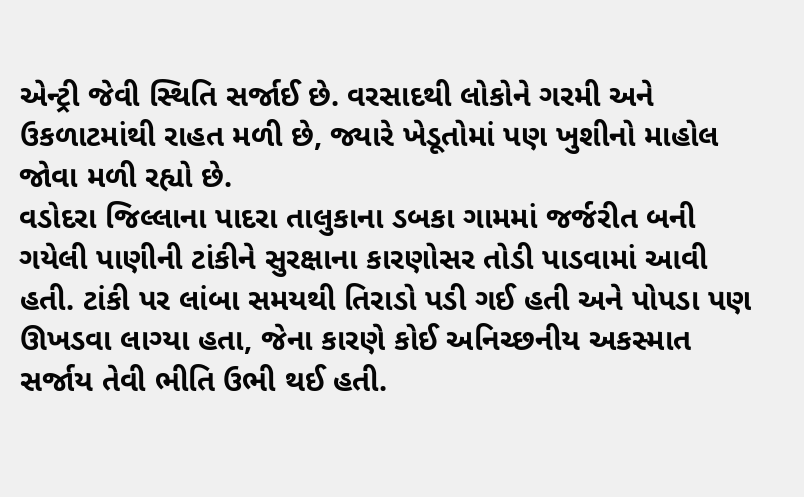એન્ટ્રી જેવી સ્થિતિ સર્જાઈ છે. વરસાદથી લોકોને ગરમી અને ઉકળાટમાંથી રાહત મળી છે, જ્યારે ખેડૂતોમાં પણ ખુશીનો માહોલ જોવા મળી રહ્યો છે.
વડોદરા જિલ્લાના પાદરા તાલુકાના ડબકા ગામમાં જર્જરીત બની ગયેલી પાણીની ટાંકીને સુરક્ષાના કારણોસર તોડી પાડવામાં આવી હતી. ટાંકી પર લાંબા સમયથી તિરાડો પડી ગઈ હતી અને પોપડા પણ ઊખડવા લાગ્યા હતા, જેના કારણે કોઈ અનિચ્છનીય અકસ્માત સર્જાય તેવી ભીતિ ઉભી થઈ હતી.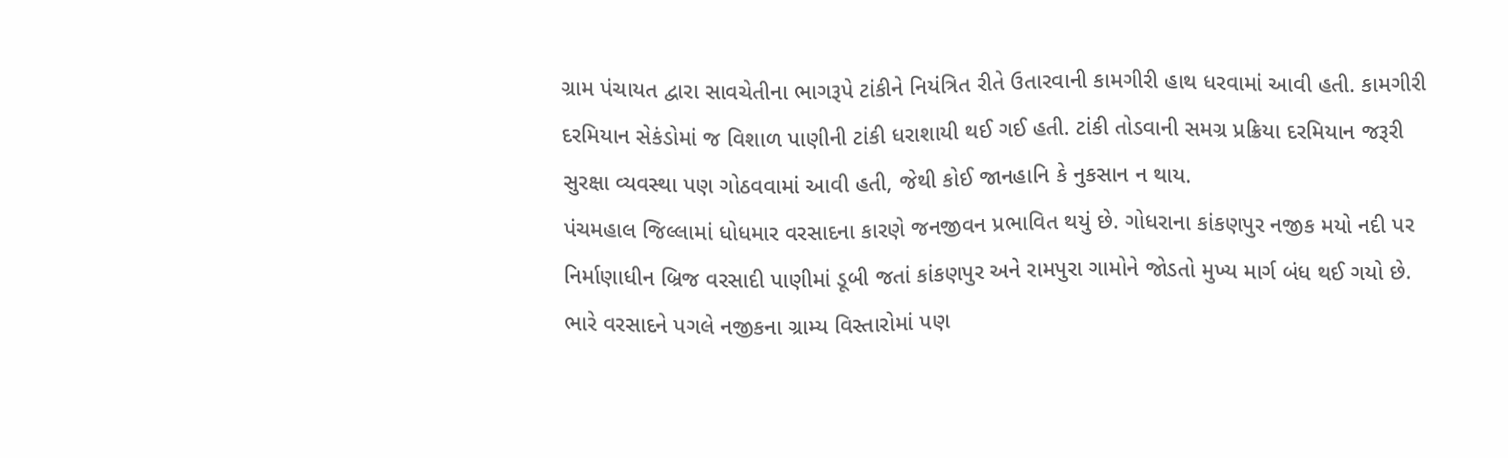ગ્રામ પંચાયત દ્વારા સાવચેતીના ભાગરૂપે ટાંકીને નિયંત્રિત રીતે ઉતારવાની કામગીરી હાથ ધરવામાં આવી હતી. કામગીરી દરમિયાન સેકંડોમાં જ વિશાળ પાણીની ટાંકી ધરાશાયી થઈ ગઈ હતી. ટાંકી તોડવાની સમગ્ર પ્રક્રિયા દરમિયાન જરૂરી સુરક્ષા વ્યવસ્થા પણ ગોઠવવામાં આવી હતી, જેથી કોઈ જાનહાનિ કે નુકસાન ન થાય.
પંચમહાલ જિલ્લામાં ધોધમાર વરસાદના કારણે જનજીવન પ્રભાવિત થયું છે. ગોધરાના કાંકણપુર નજીક મયો નદી પર નિર્માણાધીન બ્રિજ વરસાદી પાણીમાં ડૂબી જતાં કાંકણપુર અને રામપુરા ગામોને જોડતો મુખ્ય માર્ગ બંધ થઈ ગયો છે. ભારે વરસાદને પગલે નજીકના ગ્રામ્ય વિસ્તારોમાં પણ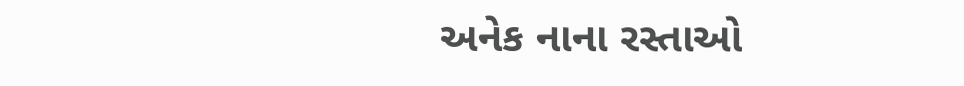અનેક નાના રસ્તાઓ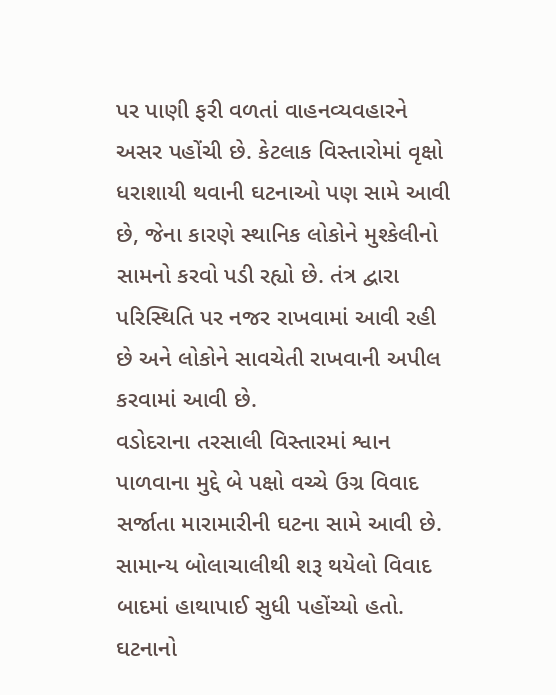પર પાણી ફરી વળતાં વાહનવ્યવહારને અસર પહોંચી છે. કેટલાક વિસ્તારોમાં વૃક્ષો ધરાશાયી થવાની ઘટનાઓ પણ સામે આવી છે, જેના કારણે સ્થાનિક લોકોને મુશ્કેલીનો સામનો કરવો પડી રહ્યો છે. તંત્ર દ્વારા પરિસ્થિતિ પર નજર રાખવામાં આવી રહી છે અને લોકોને સાવચેતી રાખવાની અપીલ કરવામાં આવી છે.
વડોદરાના તરસાલી વિસ્તારમાં શ્વાન પાળવાના મુદ્દે બે પક્ષો વચ્ચે ઉગ્ર વિવાદ સર્જાતા મારામારીની ઘટના સામે આવી છે. સામાન્ય બોલાચાલીથી શરૂ થયેલો વિવાદ બાદમાં હાથાપાઈ સુધી પહોંચ્યો હતો. ઘટનાનો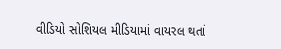વીડિયો સોશિયલ મીડિયામાં વાયરલ થતાં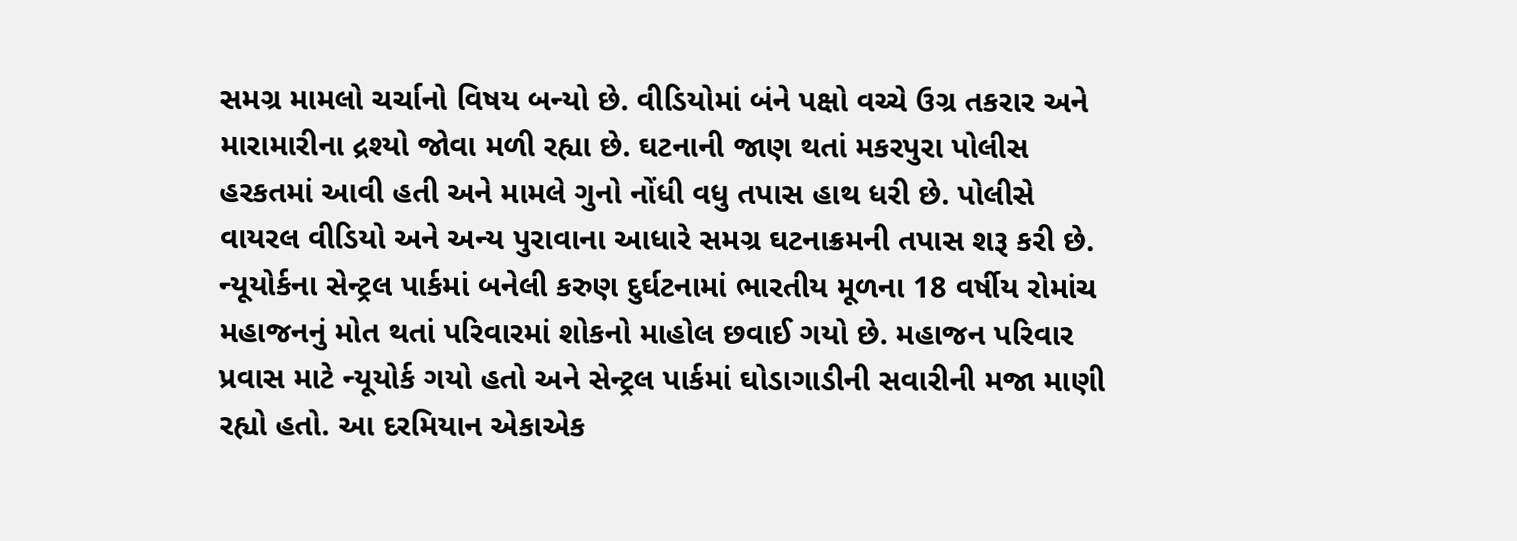સમગ્ર મામલો ચર્ચાનો વિષય બન્યો છે. વીડિયોમાં બંને પક્ષો વચ્ચે ઉગ્ર તકરાર અને મારામારીના દ્રશ્યો જોવા મળી રહ્યા છે. ઘટનાની જાણ થતાં મકરપુરા પોલીસ હરકતમાં આવી હતી અને મામલે ગુનો નોંધી વધુ તપાસ હાથ ધરી છે. પોલીસે વાયરલ વીડિયો અને અન્ય પુરાવાના આધારે સમગ્ર ઘટનાક્રમની તપાસ શરૂ કરી છે.
ન્યૂયોર્કના સેન્ટ્રલ પાર્કમાં બનેલી કરુણ દુર્ઘટનામાં ભારતીય મૂળના 18 વર્ષીય રોમાંચ મહાજનનું મોત થતાં પરિવારમાં શોકનો માહોલ છવાઈ ગયો છે. મહાજન પરિવાર પ્રવાસ માટે ન્યૂયોર્ક ગયો હતો અને સેન્ટ્રલ પાર્કમાં ઘોડાગાડીની સવારીની મજા માણી રહ્યો હતો. આ દરમિયાન એકાએક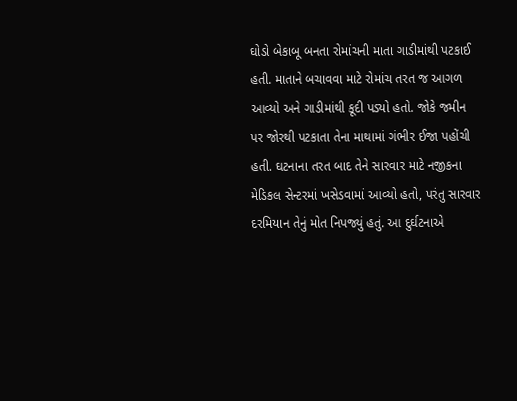ઘોડો બેકાબૂ બનતા રોમાંચની માતા ગાડીમાંથી પટકાઈ હતી. માતાને બચાવવા માટે રોમાંચ તરત જ આગળ આવ્યો અને ગાડીમાંથી કૂદી પડ્યો હતો. જોકે જમીન પર જોરથી પટકાતા તેના માથામાં ગંભીર ઈજા પહોંચી હતી. ઘટનાના તરત બાદ તેને સારવાર માટે નજીકના મેડિકલ સેન્ટરમાં ખસેડવામાં આવ્યો હતો, પરંતુ સારવાર દરમિયાન તેનું મોત નિપજ્યું હતું. આ દુર્ઘટનાએ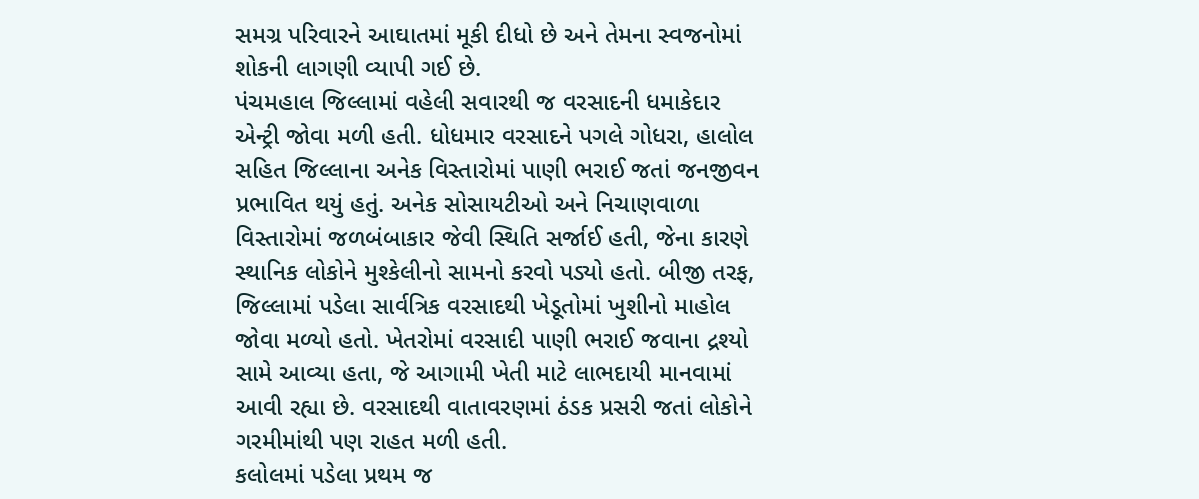સમગ્ર પરિવારને આઘાતમાં મૂકી દીધો છે અને તેમના સ્વજનોમાં શોકની લાગણી વ્યાપી ગઈ છે.
પંચમહાલ જિલ્લામાં વહેલી સવારથી જ વરસાદની ધમાકેદાર એન્ટ્રી જોવા મળી હતી. ધોધમાર વરસાદને પગલે ગોધરા, હાલોલ સહિત જિલ્લાના અનેક વિસ્તારોમાં પાણી ભરાઈ જતાં જનજીવન પ્રભાવિત થયું હતું. અનેક સોસાયટીઓ અને નિચાણવાળા વિસ્તારોમાં જળબંબાકાર જેવી સ્થિતિ સર્જાઈ હતી, જેના કારણે સ્થાનિક લોકોને મુશ્કેલીનો સામનો કરવો પડ્યો હતો. બીજી તરફ, જિલ્લામાં પડેલા સાર્વત્રિક વરસાદથી ખેડૂતોમાં ખુશીનો માહોલ જોવા મળ્યો હતો. ખેતરોમાં વરસાદી પાણી ભરાઈ જવાના દ્રશ્યો સામે આવ્યા હતા, જે આગામી ખેતી માટે લાભદાયી માનવામાં આવી રહ્યા છે. વરસાદથી વાતાવરણમાં ઠંડક પ્રસરી જતાં લોકોને ગરમીમાંથી પણ રાહત મળી હતી.
કલોલમાં પડેલા પ્રથમ જ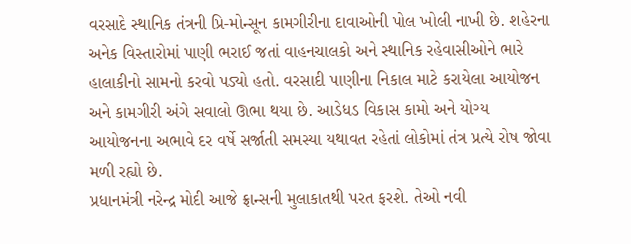વરસાદે સ્થાનિક તંત્રની પ્રિ-મોન્સૂન કામગીરીના દાવાઓની પોલ ખોલી નાખી છે. શહેરના અનેક વિસ્તારોમાં પાણી ભરાઈ જતાં વાહનચાલકો અને સ્થાનિક રહેવાસીઓને ભારે હાલાકીનો સામનો કરવો પડ્યો હતો. વરસાદી પાણીના નિકાલ માટે કરાયેલા આયોજન અને કામગીરી અંગે સવાલો ઊભા થયા છે. આડેધડ વિકાસ કામો અને યોગ્ય આયોજનના અભાવે દર વર્ષે સર્જાતી સમસ્યા યથાવત રહેતાં લોકોમાં તંત્ર પ્રત્યે રોષ જોવા મળી રહ્યો છે.
પ્રધાનમંત્રી નરેન્દ્ર મોદી આજે ફ્રાન્સની મુલાકાતથી પરત ફરશે. તેઓ નવી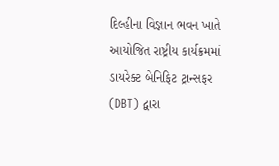દિલ્હીના વિજ્ઞાન ભવન ખાતે આયોજિત રાષ્ટ્રીય કાર્યક્રમમાં ડાયરેક્ટ બેનિફિટ ટ્રાન્સફર (DBT) દ્વારા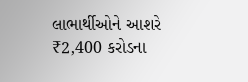લાભાર્થીઓને આશરે ₹2,400 કરોડના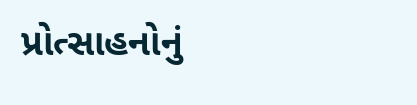પ્રોત્સાહનોનું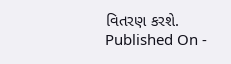વિતરણ કરશે.
Published On -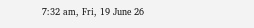7:32 am, Fri, 19 June 26